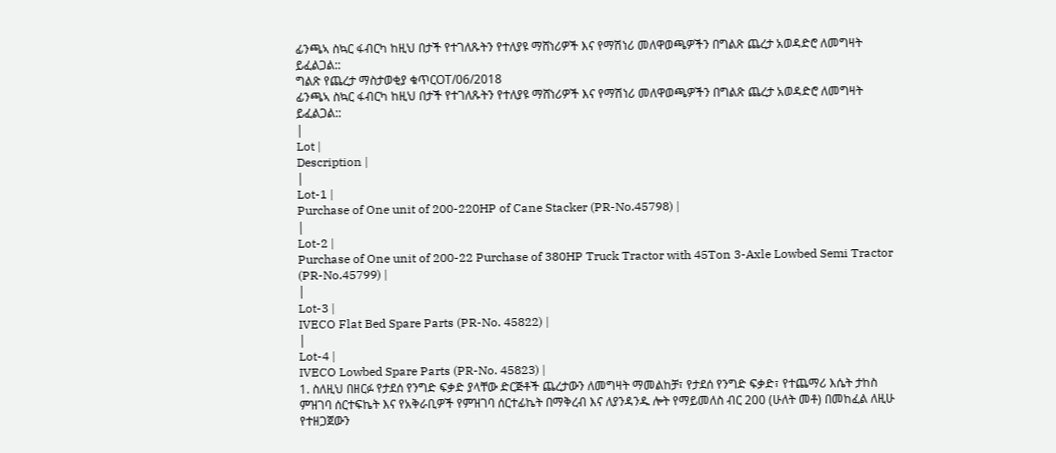ፊንጫኣ ስኳር ፋብርካ ከዚህ በታች የተገለጹትን የተለያዩ ማሸነሪዎች እና የማሽነሪ መለዋወጫዎችን በግልጽ ጨረታ አወዳድሮ ለመግዛት ይፈልጋል::
ግልጽ የጨረታ ማስታወቂያ ቁጥርOT/06/2018
ፊንጫኣ ስኳር ፋብርካ ከዚህ በታች የተገለጹትን የተለያዩ ማሸነሪዎች እና የማሽነሪ መለዋወጫዎችን በግልጽ ጨረታ አወዳድሮ ለመግዛት ይፈልጋል::
|
Lot |
Description |
|
Lot-1 |
Purchase of One unit of 200-220HP of Cane Stacker (PR-No.45798) |
|
Lot-2 |
Purchase of One unit of 200-22 Purchase of 380HP Truck Tractor with 45Ton 3-Axle Lowbed Semi Tractor (PR-No.45799) |
|
Lot-3 |
IVECO Flat Bed Spare Parts (PR-No. 45822) |
|
Lot-4 |
IVECO Lowbed Spare Parts (PR-No. 45823) |
1. ስለዚህ በዘርፉ የታደሰ የንግድ ፍቃድ ያላቸው ድርጅቶች ጨረታውን ለመግዛት ማመልከቻ፣ የታደሰ የንግድ ፍቃድ፣ የተጨማሪ እሴት ታከስ ምዝገባ ሰርተፍኬት እና የአቅራቢዎች የምዝገባ ሰርተፊኬት በማቅረብ እና ለያንዳንዱ ሎት የማይመለስ ብር 200 (ሁለት መቶ) በመከፈል ለዚሁ የተዘጋጀውን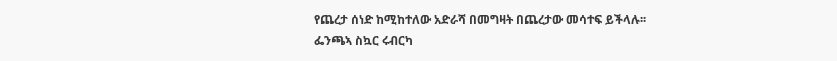የጨረታ ሰነድ ከሚከተለው አድራሻ በመግዛት በጨረታው መሳተፍ ይችላሉ፡፡
ፌንጫኣ ስኳር ሩብርካ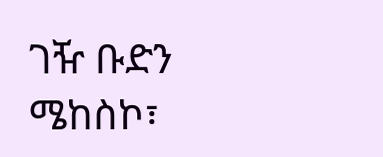ገዥ ቡድን
ሜከስኮ፣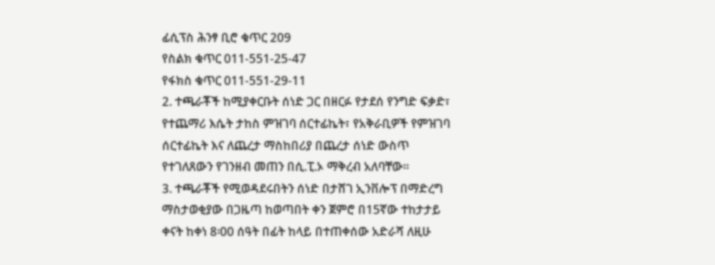ፊሲፕስ ሕንፃ ቢሮ ቁጥር 209
የስልክ ቁጥር 011-551-25-47
የፋክስ ቁጥር 011-551-29-11
2. ተጫራቾች ከሚያቀርቡት ሰነድ ጋር በዘርፉ የታደሰ የንግድ ፍቃድ፣ የተጨማሪ እሴት ታከስ ምዝገባ ሰርተፊኬት፣ የአቅራቢዎች የምዝገባ ሰርተፊኬት እና ለጨረታ ማስከበሪያ በጨረታ ሰነድ ውስጥ የተገለጸውን የገንዘብ መጠን በሲ.ፒ.ኦ ማቅረብ አለባቸው፡፡
3. ተጫራቾች የሚወዳደሩበትን ሰነድ በታሸገ ኢንቨሎፕ በማድረግ ማስታወቂያው በጋዜጣ ከወጣበት ቀን ጀምሮ በ15ኛው ተከታታይ ቀናት ከቀነ 8፡00 ሰዓት በፊት ከላይ በተጠቀሰው አድራሻ ለዚሁ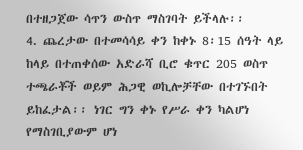በተዘጋጀው ሳጥን ውስጥ ማስገባት ይችላሉ፡፡
4. ጨረታው በተመሳሳይ ቀን ከቀኑ 8፡15 ሰዓት ላይ ከላይ በተጠቀሰው አድራሻ ቢሮ ቁጥር 205 ወስጥ ተጫራቾች ወይም ሕጋዊ ወኪሎቻቸው በተገኙበት ይከፈታል፡፡ ነገር ግን ቀኑ የሥራ ቀን ካልሆነ የማስገቢያውም ሆነ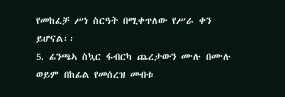የመከፈቻ ሥነ ስርዓት በሚቀጥለው የሥራ ቀን ይሆናል፡፡
5. ፊንጫኣ ስኳር ፋብርካ ጨረታውን ሙሉ በሙሉ ወይም በከፊል የመሰረዝ መብቱ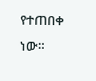የተጠበቀ ነው።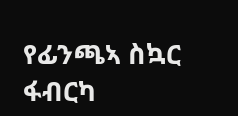የፊንጫኣ ስኳር ፋብርካ